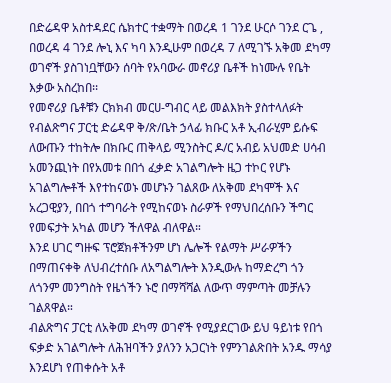በድሬዳዋ አስተዳደር ሴክተር ተቋማት በወረዳ 1 ገንደ ሁርሶ ገንደ ርጌ , በወረዳ 4 ገንደ ሎኒ እና ካባ እንዲሁም በወረዳ 7 ለሚገኙ አቅመ ደካማ ወገኖች ያስገነቧቸውን ሰባት የአባውራ መኖሪያ ቤቶች ከነሙሉ የቤት እቃው አስረከበ፡፡
የመኖሪያ ቤቶቹን ርክክብ መርሀ-ግብር ላይ መልእክት ያስተላለፉት የብልጽግና ፓርቲ ድሬዳዋ ቅ/ጽ/ቤት ኃላፊ ክቡር አቶ ኢብራሂም ይሱፍ ለውጡን ተከትሎ በክቡር ጠቅላይ ሚንስትር ዶ/ር አብይ አህመድ ሀሳብ አመንጪነት በየአመቱ በበጎ ፈቃድ አገልግሎት ዜጋ ተኮር የሆኑ አገልግሎቶች እየተከናወኑ መሆኑን ገልጸው ለአቅመ ደካሞች እና አረጋዊያን, በበጎ ተግባራት የሚከናወኑ ስራዎች የማህበረሰቡን ችግር የመፍታት አካል መሆን ችለዋል ብለዋል።
እንደ ሀገር ግዙፍ ፕሮጀክቶችንም ሆነ ሌሎች የልማት ሥራዎችን በማጠናቀቅ ለህብረተሰቡ ለአግልግሎት እንዲውሉ ከማድረግ ጎን ለጎንም መንግስት የዜጎችን ኑሮ በማሻሻል ለውጥ ማምጣት መቻሉን ገልጸዋል።
ብልጽግና ፓርቲ ለአቅመ ደካማ ወገኖች የሚያደርገው ይህ ዓይነቱ የበጎ ፍቃድ አገልግሎት ለሕዝባችን ያለንን አጋርነት የምንገልጽበት አንዱ ማሳያ እንደሆነ የጠቀሱት አቶ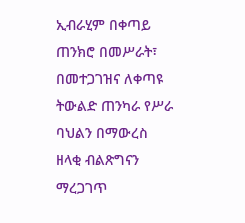ኢብራሂም በቀጣይ ጠንክሮ በመሥራት፣ በመተጋገዝና ለቀጣዩ ትውልድ ጠንካራ የሥራ ባህልን በማውረስ ዘላቂ ብልጽግናን ማረጋገጥ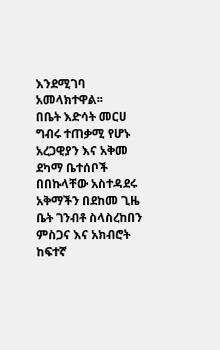እንደሚገባ አመላክተዋል፡፡
በቤት እድሳት መርሀ ግብሩ ተጠቃሚ የሆኑ አረጋዊያን እና አቅመ ደካማ ቤተሰቦች በበኩላቸው አስተዳደሩ አቅማችን በደከመ ጊዜ ቤት ገንብቶ ስላስረከበን ምስጋና እና አክብሮት ከፍተኛ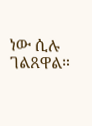ነው ሲሉ ገልጸዋል።